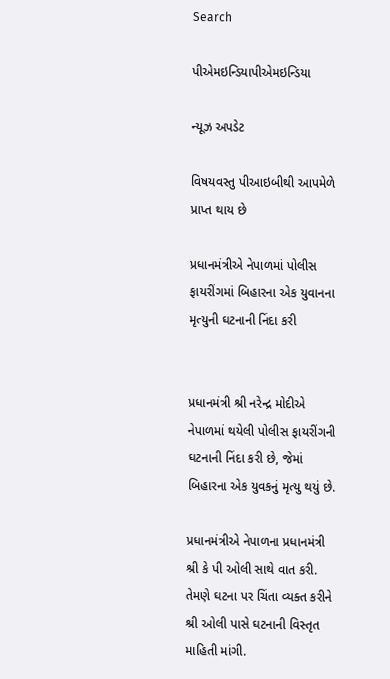Search

પીએમઇન્ડિયાપીએમઇન્ડિયા

ન્યૂઝ અપડેટ

વિષયવસ્તુ પીઆઇબીથી આપમેળે પ્રાપ્ત થાય છે

પ્રધાનમંત્રીએ નેપાળમાં પોલીસ ફાયરીંગમાં બિહારના એક યુવાનના મૃત્યુની ઘટનાની નિંદા કરી


પ્રધાનમંત્રી શ્રી નરેન્દ્ર મોદીએ નેપાળમાં થયેલી પોલીસ ફાયરીંગની ઘટનાની નિંદા કરી છે, જેમાં બિહારના એક યુવકનું મૃત્યુ થયું છે.

પ્રધાનમંત્રીએ નેપાળના પ્રધાનમંત્રી શ્રી કે પી ઓલી સાથે વાત કરી. તેમણે ઘટના પર ચિંતા વ્યક્ત કરીને શ્રી ઓલી પાસે ઘટનાની વિસ્તૃત માહિતી માંગી.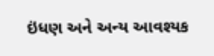ઇંધણ અને અન્ય આવશ્યક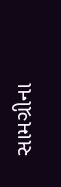સામગ્રીના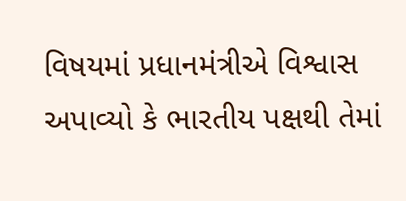વિષયમાં પ્રધાનમંત્રીએ વિશ્વાસ અપાવ્યો કે ભારતીય પક્ષથી તેમાં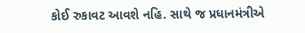કોઈ રુકાવટ આવશે નહિ. સાથે જ પ્રધાનમંત્રીએ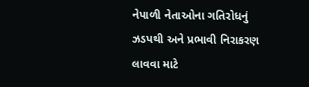નેપાળી નેતાઓના ગતિરોધનું ઝડપથી અને પ્રભાવી નિરાકરણ લાવવા માટે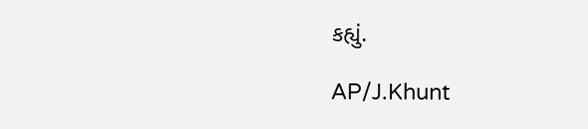કહ્યું.

AP/J.Khunt